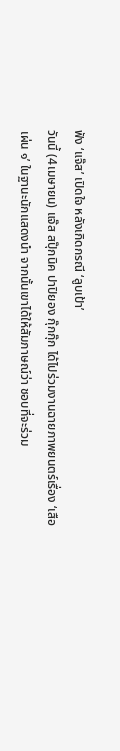ฟัง ‘แจ๊ส’ เปิดใจ หลังเกิดกรณี ‘ลูบเป้า’
วันนี้ (4เมษายน) แจ๊ส สปุ๊กนิค ปาปิยอง กุ๊กกุ๊ก ได้ไปร่วมงานฉายภาพยนตร์เรื่อง ‘เสือเผ่น ๑’ ในฐานะนักแสดงนำ จากนั้นเขาได้ให้สัมภาษณ์ว่า ชอบที่จะร่วม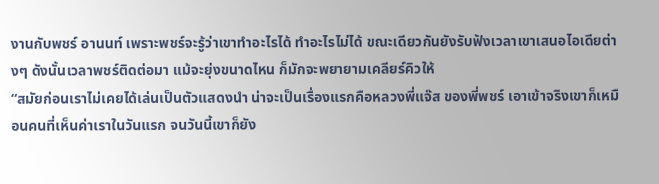งานกับพชร์ อานนท์ เพราะพชร์จะรู้ว่าเขาทำอะไรได้ ทำอะไรไม่ได้ ขณะเดียวกันยังรับฟังเวลาเขาเสนอไอเดียต่างๆ ดังนั้นเวลาพชร์ติดต่อมา แม้จะยุ่งขนาดไหน ก็มักจะพยายามเคลียร์คิวให้
“สมัยก่อนเราไม่เคยได้เล่นเป็นตัวแสดงนำ น่าจะเป็นเรื่องแรกคือหลวงพี่แจ๊ส ของพี่พชร์ เอาเข้าจริงเขาก็เหมือนคนที่เห็นค่าเราในวันแรก จนวันนี้เขาก็ยัง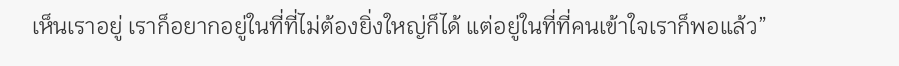เห็นเราอยู่ เราก็อยากอยู่ในที่ที่ไม่ต้องยิ่งใหญ่ก็ได้ แต่อยู่ในที่ที่คนเข้าใจเราก็พอแล้ว”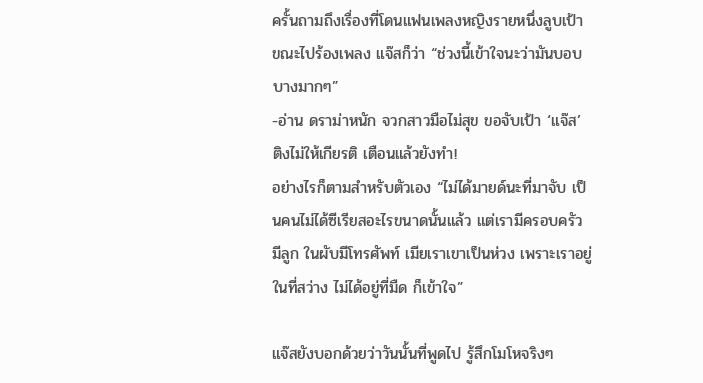ครั้นถามถึงเรื่องที่โดนแฟนเพลงหญิงรายหนึ่งลูบเป้า ขณะไปร้องเพลง แจ๊สก็ว่า “ช่วงนี้เข้าใจนะว่ามันบอบบางมากๆ”
-อ่าน ดราม่าหนัก จวกสาวมือไม่สุข ขอจับเป้า ‘แจ๊ส’ ติงไม่ให้เกียรติ เตือนแล้วยังทำ!
อย่างไรก็ตามสำหรับตัวเอง “ไม่ได้มายด์นะที่มาจับ เป็นคนไม่ได้ซีเรียสอะไรขนาดนั้นแล้ว แต่เรามีครอบครัว มีลูก ในผับมีโทรศัพท์ เมียเราเขาเป็นห่วง เพราะเราอยู่ในที่สว่าง ไม่ได้อยู่ที่มืด ก็เข้าใจ”

แจ๊สยังบอกด้วยว่าวันนั้นที่พูดไป รู้สึกโมโหจริงๆ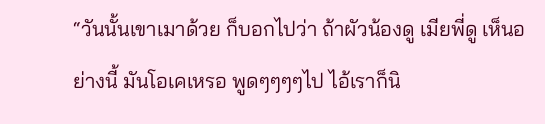“วันนั้นเขาเมาด้วย ก็บอกไปว่า ถ้าผัวน้องดู เมียพี่ดู เห็นอย่างนี้ มันโอเคเหรอ พูดๆๆๆๆไป ไอ้เราก็นิ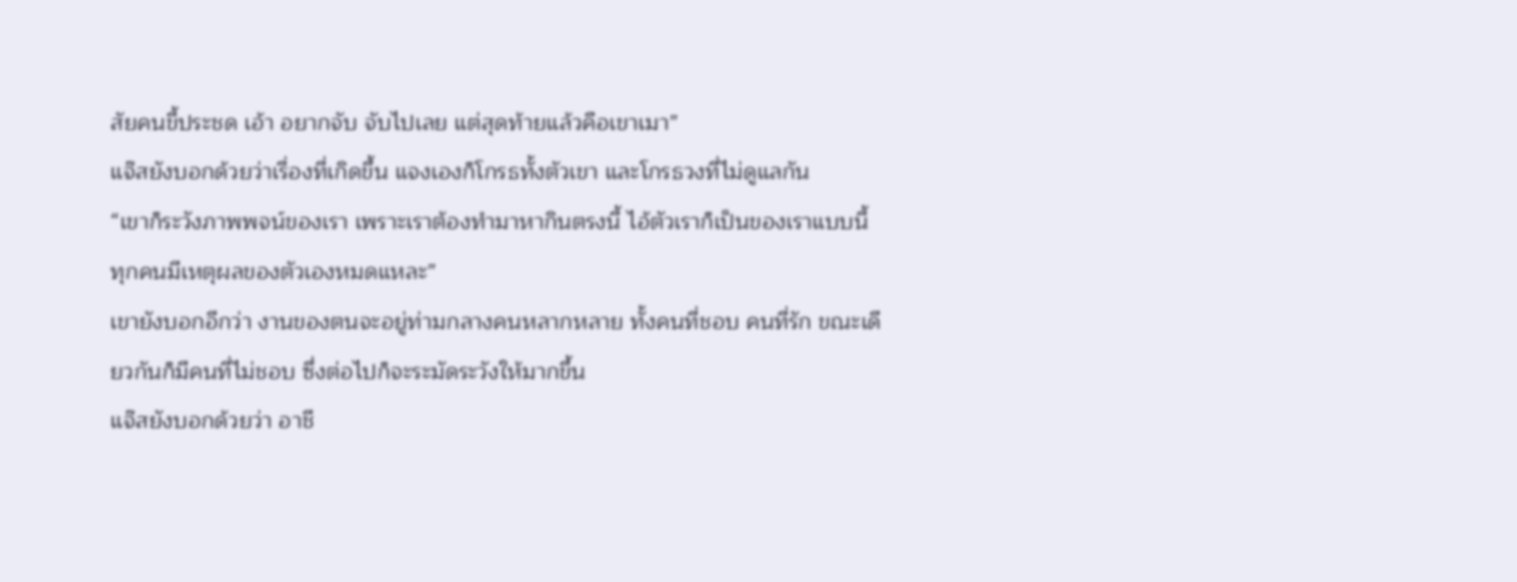สัยคนขี้ประชด เอ้า อยากจับ จับไปเลย แต่สุดท้ายแล้วคือเขาเมา”
แจ๊สยังบอกด้วยว่าเรื่องที่เกิดขึ้น แจงเองก็โกรธทั้งตัวเขา และโกรธวงที่ไม่ดูแลกัน
“เขาก็ระวังภาพพจน์ของเรา เพราะเราต้องทำมาหากินตรงนี้ ไอ้ตัวเราก็เป็นของเราแบบนี้ ทุกคนมีเหตุผลของตัวเองหมดแหละ”
เขายังบอกอีกว่า งานของตนจะอยู่ท่ามกลางคนหลากหลาย ทั้งคนที่ชอบ คนที่รัก ขณะเดียวกันก็มีคนที่ไม่ชอบ ซึ่งต่อไปก็จะระมัดระวังให้มากขึ้น
แจ๊สยังบอกด้วยว่า อาชี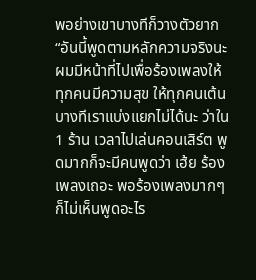พอย่างเขาบางทีก็วางตัวยาก
“อันนี้พูดตามหลักความจริงนะ ผมมีหน้าที่ไปเพื่อร้องเพลงให้ทุกคนมีความสุข ให้ทุกคนเต้น บางทีเราแบ่งแยกไม่ได้นะ ว่าใน 1 ร้าน เวลาไปเล่นคอนเสิร์ต พูดมากก็จะมีคนพูดว่า เฮ้ย ร้องเพลงเถอะ พอร้องเพลงมากๆ ก็ไม่เห็นพูดอะไร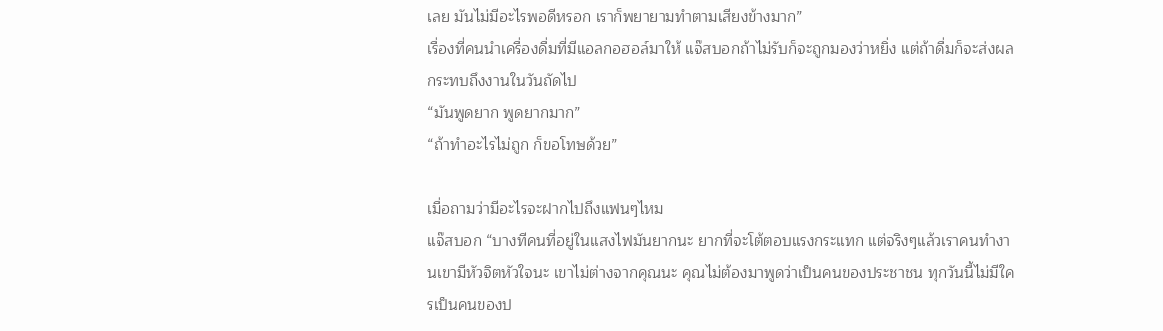เลย มันไม่มีอะไรพอดีหรอก เราก็พยายามทำตามเสียงข้างมาก”
เรื่องที่คนนำเครื่องดื่มที่มีแอลกอฮอล์มาให้ แจ๊สบอกถ้าไม่รับก็จะถูกมองว่าหยิ่ง แต่ถ้าดื่มก็จะส่งผลกระทบถึงงานในวันถัดไป
“มันพูดยาก พูดยากมาก”
“ถ้าทำอะไรไม่ถูก ก็ขอโทษด้วย”

เมื่อถามว่ามีอะไรจะฝากไปถึงแฟนๆไหม
แจ๊สบอก “บางทีคนที่อยู่ในแสงไฟมันยากนะ ยากที่จะโต้ตอบแรงกระแทก แต่จริงๆแล้วเราคนทำงานเขามีหัวจิตหัวใจนะ เขาไม่ต่างจากคุณนะ คุณไม่ต้องมาพูดว่าเป็นคนของประชาชน ทุกวันนี้ไม่มีใครเป็นคนของป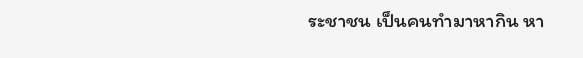ระชาชน เป็นคนทำมาหากิน หา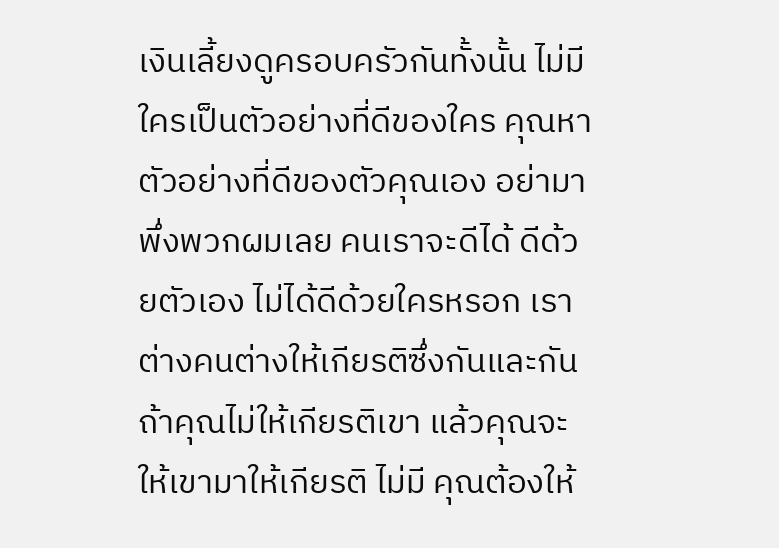เงินเลี้ยงดูครอบครัวกันทั้งนั้น ไม่มีใครเป็นตัวอย่างที่ดีของใคร คุณหาตัวอย่างที่ดีของตัวคุณเอง อย่ามาพึ่งพวกผมเลย คนเราจะดีได้ ดีด้วยตัวเอง ไม่ได้ดีด้วยใครหรอก เราต่างคนต่างให้เกียรติซึ่งกันและกัน ถ้าคุณไม่ให้เกียรติเขา แล้วคุณจะให้เขามาให้เกียรติ ไม่มี คุณต้องให้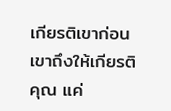เกียรติเขาก่อน เขาถึงให้เกียรติคุณ แค่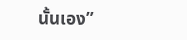นั้นเอง”